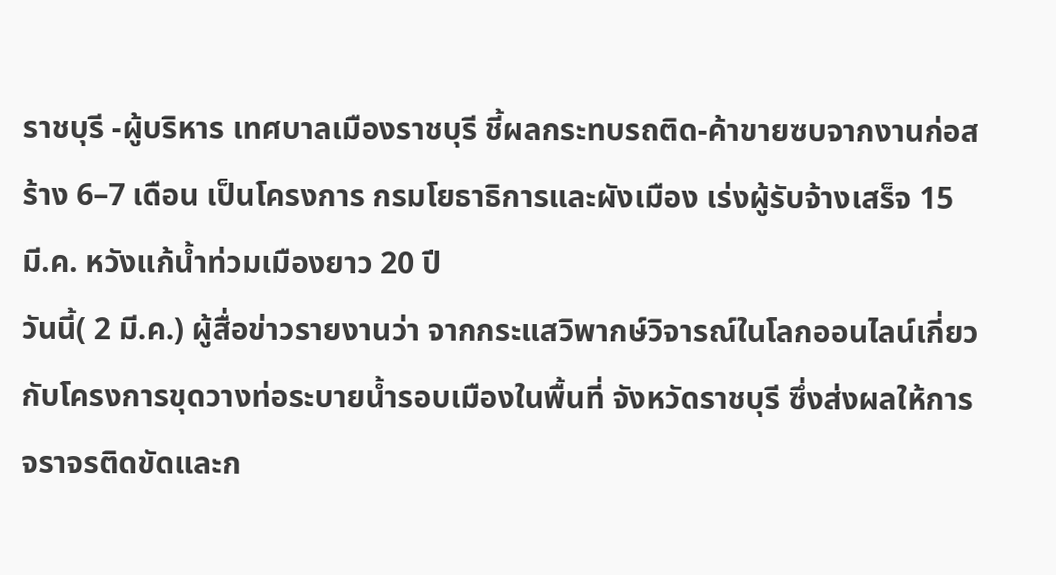ราชบุรี -ผู้บริหาร เทศบาลเมืองราชบุรี ชี้ผลกระทบรถติด-ค้าขายซบจากงานก่อสร้าง 6–7 เดือน เป็นโครงการ กรมโยธาธิการและผังเมือง เร่งผู้รับจ้างเสร็จ 15 มี.ค. หวังแก้น้ำท่วมเมืองยาว 20 ปี
วันนี้( 2 มี.ค.) ผู้สื่อข่าวรายงานว่า จากกระแสวิพากษ์วิจารณ์ในโลกออนไลน์เกี่ยวกับโครงการขุดวางท่อระบายน้ำรอบเมืองในพื้นที่ จังหวัดราชบุรี ซึ่งส่งผลให้การจราจรติดขัดและก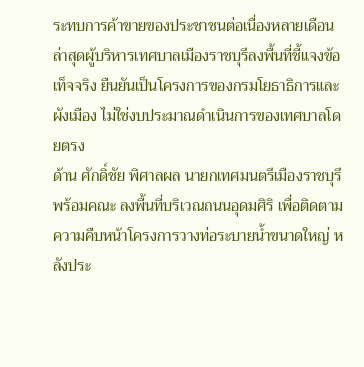ระทบการค้าขายของประชาชนต่อเนื่องหลายเดือน ล่าสุดผู้บริหารเทศบาลเมืองราชบุรีลงพื้นที่ชี้แจงข้อเท็จจริง ยืนยันเป็นโครงการของกรมโยธาธิการและผังเมือง ไม่ใช่งบประมาณดำเนินการของเทศบาลโดยตรง
ด้าน ศักดิ์ชัย พิศาลผล นายกเทศมนตรีเมืองราชบุรี พร้อมคณะ ลงพื้นที่บริเวณถนนอุดมศิริ เพื่อติดตามความคืบหน้าโครงการวางท่อระบายน้ำขนาดใหญ่ หลังประ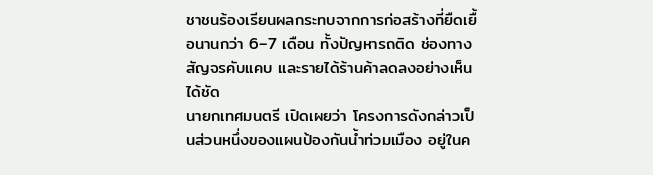ชาชนร้องเรียนผลกระทบจากการก่อสร้างที่ยืดเยื้อนานกว่า 6–7 เดือน ทั้งปัญหารถติด ช่องทางสัญจรคับแคบ และรายได้ร้านค้าลดลงอย่างเห็นได้ชัด
นายกเทศมนตรี เปิดเผยว่า โครงการดังกล่าวเป็นส่วนหนึ่งของแผนป้องกันน้ำท่วมเมือง อยู่ในค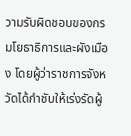วามรับผิดชอบของกรมโยธาธิการและผังเมือง โดยผู้ว่าราชการจังหวัดได้กำชับให้เร่งรัดผู้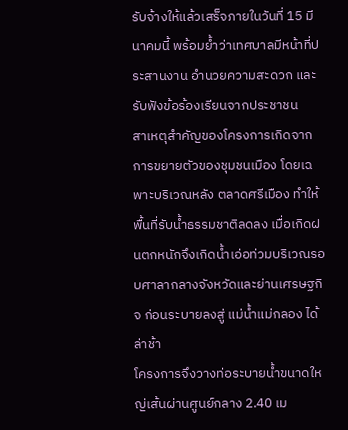รับจ้างให้แล้วเสร็จภายในวันที่ 15 มีนาคมนี้ พร้อมย้ำว่าเทศบาลมีหน้าที่ประสานงาน อำนวยความสะดวก และรับฟังข้อร้องเรียนจากประชาชน
สาเหตุสำคัญของโครงการเกิดจากการขยายตัวของชุมชนเมือง โดยเฉพาะบริเวณหลัง ตลาดศรีเมือง ทำให้พื้นที่รับน้ำธรรมชาติลดลง เมื่อเกิดฝนตกหนักจึงเกิดน้ำเอ่อท่วมบริเวณรอบศาลากลางจังหวัดและย่านเศรษฐกิจ ก่อนระบายลงสู่ แม่น้ำแม่กลอง ได้ล่าช้า
โครงการจึงวางท่อระบายน้ำขนาดใหญ่เส้นผ่านศูนย์กลาง 2.40 เม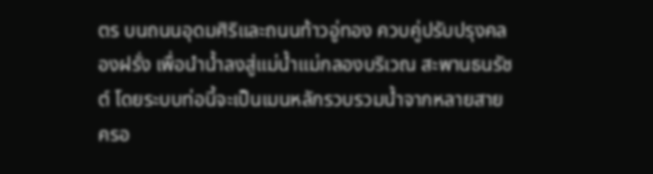ตร บนถนนอุดมศิริและถนนท้าวอู่ทอง ควบคู่ปรับปรุงคลองฝรั่ง เพื่อนำน้ำลงสู่แม่น้ำแม่กลองบริเวณ สะพานธนรัชต์ โดยระบบท่อนี้จะเป็นเมนหลักรวบรวมน้ำจากหลายสาย ครอ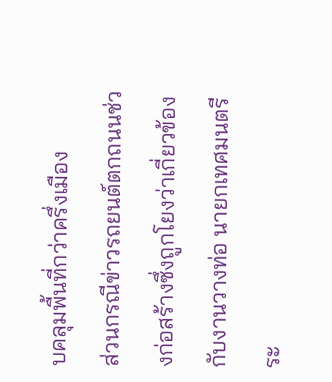บคลุมพื้นที่กว่าครึ่งเมือง
ส่วนกรณีข่าวรถยนต์ตกถนนช่วงก่อสร้างซึ่งถูกโยงว่าเกี่ยวข้องกับงานวางท่อ นายกเทศมนตรีระ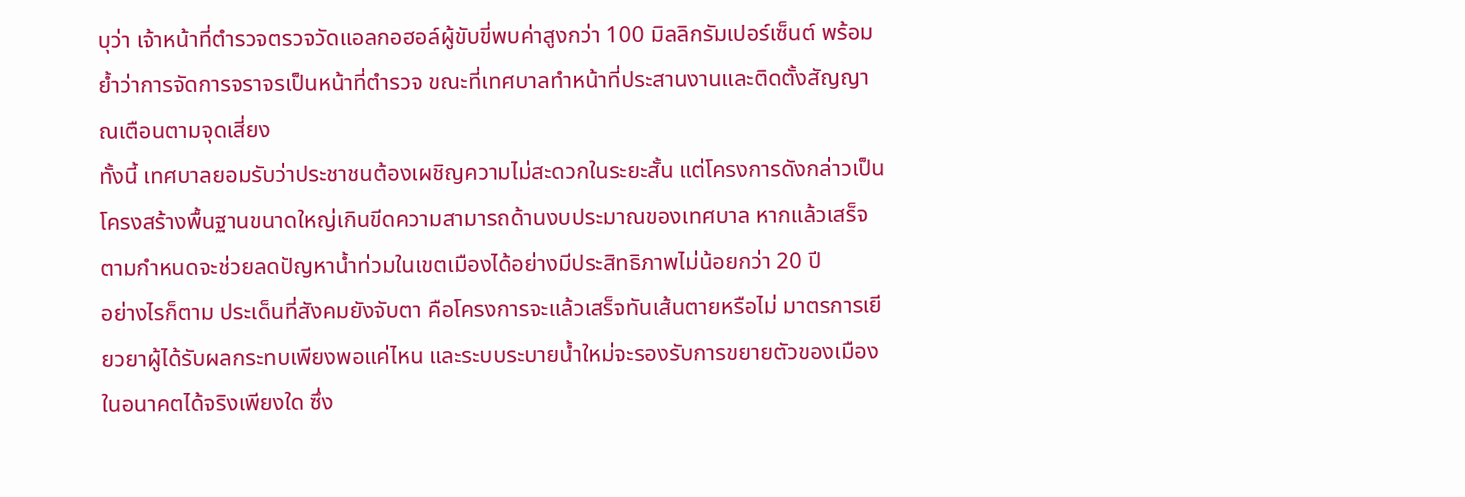บุว่า เจ้าหน้าที่ตำรวจตรวจวัดแอลกอฮอล์ผู้ขับขี่พบค่าสูงกว่า 100 มิลลิกรัมเปอร์เซ็นต์ พร้อมย้ำว่าการจัดการจราจรเป็นหน้าที่ตำรวจ ขณะที่เทศบาลทำหน้าที่ประสานงานและติดตั้งสัญญาณเตือนตามจุดเสี่ยง
ทั้งนี้ เทศบาลยอมรับว่าประชาชนต้องเผชิญความไม่สะดวกในระยะสั้น แต่โครงการดังกล่าวเป็นโครงสร้างพื้นฐานขนาดใหญ่เกินขีดความสามารถด้านงบประมาณของเทศบาล หากแล้วเสร็จตามกำหนดจะช่วยลดปัญหาน้ำท่วมในเขตเมืองได้อย่างมีประสิทธิภาพไม่น้อยกว่า 20 ปี
อย่างไรก็ตาม ประเด็นที่สังคมยังจับตา คือโครงการจะแล้วเสร็จทันเส้นตายหรือไม่ มาตรการเยียวยาผู้ได้รับผลกระทบเพียงพอแค่ไหน และระบบระบายน้ำใหม่จะรองรับการขยายตัวของเมืองในอนาคตได้จริงเพียงใด ซึ่ง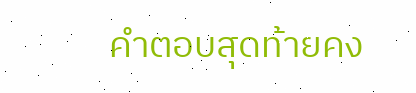คำตอบสุดท้ายคง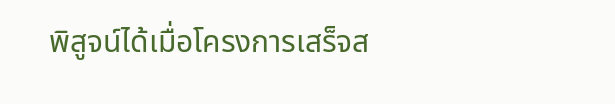พิสูจน์ได้เมื่อโครงการเสร็จส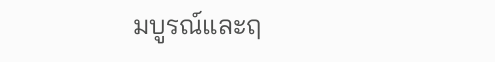มบูรณ์และฤ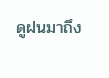ดูฝนมาถึง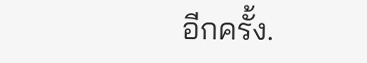อีกครั้ง.